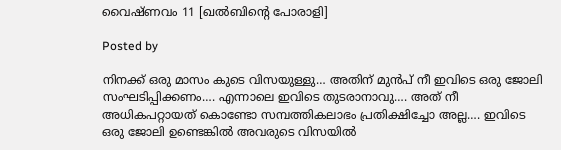വൈഷ്ണവം 11 [ഖല്‍ബിന്‍റെ പോരാളി]

Posted by

നിനക്ക് ഒരു മാസം കുടെ വിസയുള്ളു… അതിന് മുന്‍പ് നീ ഇവിടെ ഒരു ജോലി സംഘടിപ്പിക്കണം…. എന്നാലെ ഇവിടെ തുടരാനാവു…. അത് നീ അധികപറ്റായത് കൊണ്ടോ സമ്പത്തികലാഭം പ്രതിക്ഷിച്ചോ അല്ല…. ഇവിടെ ഒരു ജോലി ഉണ്ടെങ്കില്‍ അവരുടെ വിസയില്‍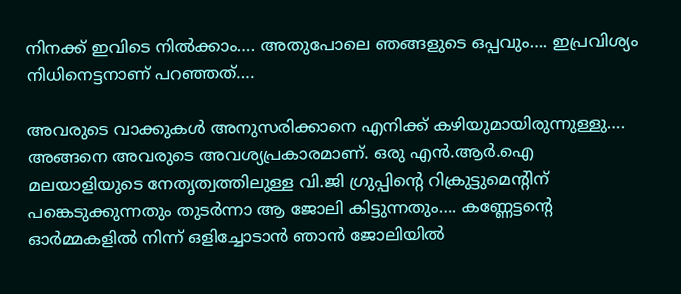നിനക്ക് ഇവിടെ നില്‍ക്കാം…. അതുപോലെ ഞങ്ങളുടെ ഒപ്പവും…. ഇപ്രവിശ്യം നിധിനെട്ടനാണ് പറഞ്ഞത്….

അവരുടെ വാക്കുകള്‍ അനുസരിക്കാനെ എനിക്ക് കഴിയുമായിരുന്നുള്ളു…. അങ്ങനെ അവരുടെ അവശ്യപ്രകാരമാണ്. ഒരു എന്‍.ആര്‍.ഐ മലയാളിയുടെ നേതൃത്വത്തിലുള്ള വി.ജി ഗ്രുപ്പിന്‍റെ റിക്രുട്ടുമെന്‍റിന് പങ്കെടുക്കുന്നതും തുടര്‍ന്നാ ആ ജോലി കിട്ടുന്നതും…. കണ്ണേട്ടന്‍റെ ഓര്‍മ്മകളില്‍ നിന്ന് ഒളിച്ചോടാന്‍ ഞാന്‍ ജോലിയില്‍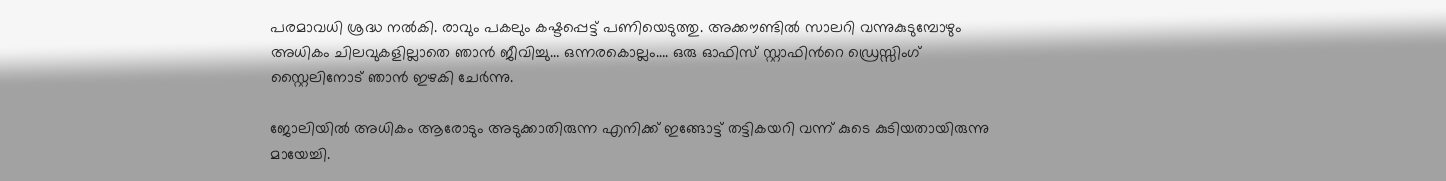പരമാവധി ശ്രദ്ധ നല്‍കി. രാവും പകലും കഷ്ടപ്പെട്ട് പണിയെടുത്തു. അക്കൗണ്ടില്‍ സാലറി വന്നുകുടുമ്പോഴും അധികം ചിലവുകളില്ലാതെ ഞാന്‍ ജീവിച്ചു… ഒന്നരകൊല്ലം…. ഒരു ഓഫിസ് സ്റ്റാഫിന്‍റെ ഡ്രെസ്സിംഗ് സ്റ്റൈലിനോട് ഞാന്‍ ഇഴകി ചേര്‍ന്നു.

ജോലിയില്‍ അധികം ആരോടും അടുക്കാതിരുന്ന എനിക്ക് ഇങ്ങോട്ട് തട്ടികയറി വന്ന് കുടെ കുടിയതായിരുന്നു മായേച്ചി.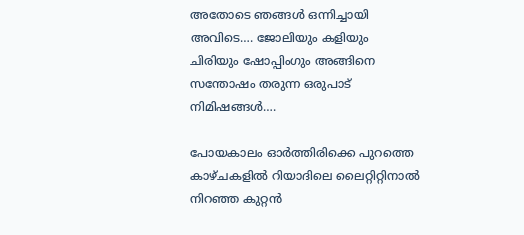അതോടെ ഞങ്ങള്‍ ഒന്നിച്ചായി അവിടെ…. ജോലിയും കളിയും ചിരിയും ഷോപ്പിംഗും അങ്ങിനെ സന്തോഷം തരുന്ന ഒരുപാട് നിമിഷങ്ങള്‍….

പോയകാലം ഓര്‍ത്തിരിക്കെ പുറത്തെ കാഴ്ചകളില്‍ റിയാദിലെ ലൈറ്റിറ്റിനാല്‍ നിറഞ്ഞ കുറ്റന്‍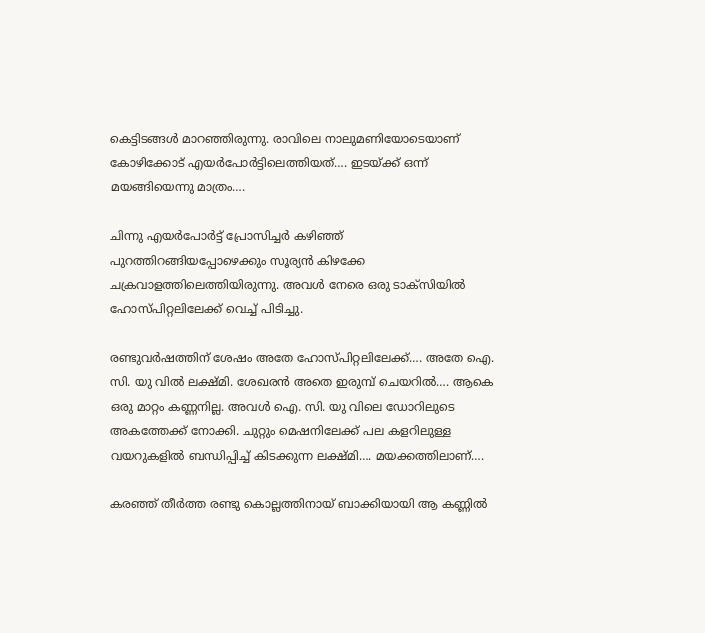കെട്ടിടങ്ങള്‍ മാറഞ്ഞിരുന്നു. രാവിലെ നാലുമണിയോടെയാണ് കോഴിക്കോട് എയര്‍പോര്‍ട്ടിലെത്തിയത്…. ഇടയ്ക്ക് ഒന്ന് മയങ്ങിയെന്നു മാത്രം….

ചിന്നു എയര്‍പോര്‍ട്ട് പ്രോസിച്ചര്‍ കഴിഞ്ഞ് പുറത്തിറങ്ങിയപ്പോഴെക്കും സൂര്യന്‍ കിഴക്കേ ചക്രവാളത്തിലെത്തിയിരുന്നു. അവള്‍ നേരെ ഒരു ടാക്സിയില്‍ ഹോസ്പിറ്റലിലേക്ക് വെച്ച് പിടിച്ചു.

രണ്ടുവര്‍ഷത്തിന് ശേഷം അതേ ഹോസ്പിറ്റലിലേക്ക്…. അതേ ഐ. സി. യു വില്‍ ലക്ഷ്മി. ശേഖരന്‍ അതെ ഇരുമ്പ് ചെയറില്‍…. ആകെ ഒരു മാറ്റം കണ്ണനില്ല. അവള്‍ ഐ. സി. യു വിലെ ഡോറിലുടെ അകത്തേക്ക് നോക്കി. ചുറ്റും മെഷനിലേക്ക് പല കളറിലുള്ള വയറുകളില്‍ ബന്ധിപ്പിച്ച് കിടക്കുന്ന ലക്ഷ്മി…. മയക്കത്തിലാണ്….

കരഞ്ഞ് തീര്‍ത്ത രണ്ടു കൊല്ലത്തിനായ് ബാക്കിയായി ആ കണ്ണില്‍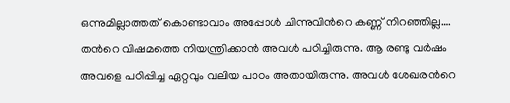ഒന്നുമില്ലാത്തത് കൊണ്ടാവാം അപ്പോള്‍ ചിന്നുവിന്‍റെ കണ്ണ് നിറഞ്ഞില്ല…. തന്‍റെ വിഷമത്തെ നിയന്ത്രിക്കാന്‍ അവള്‍ പഠിച്ചിരുന്നു. ആ രണ്ടു വര്‍ഷം അവളെ പഠിപ്പിച്ച ഏറ്റവും വലിയ പാഠം അതായിരുന്നു. അവള്‍ ശേഖരന്‍റെ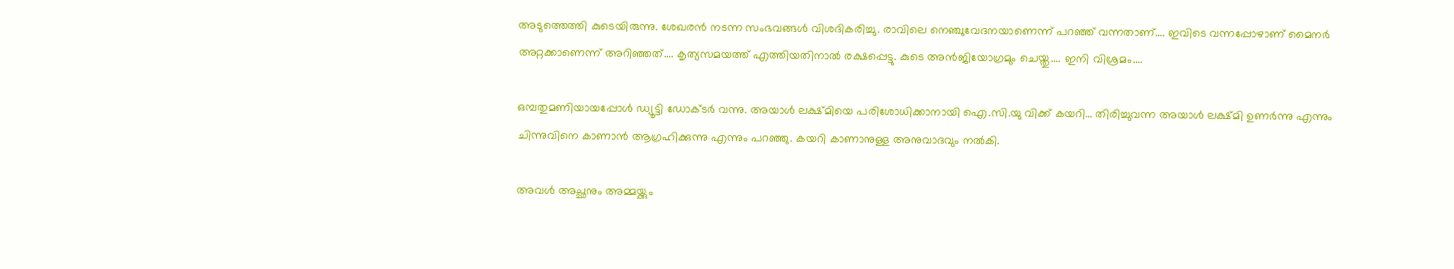അടുത്തെത്തി കുടെയിരുന്നു. ശേഖരന്‍ നടന്ന സംഭവങ്ങള്‍ വിശദികരിച്ചു. രാവിലെ നെഞ്ചുവേദനയാണെന്ന് പറഞ്ഞ് വന്നതാണ്…. ഇവിടെ വന്നപ്പോഴാണ് മൈനര്‍ അറ്റക്കാണെന്ന് അറിഞ്ഞത്…. കൃത്യസമയത്ത് എത്തിയതിനാല്‍ രക്ഷപ്പെട്ടു. കുടെ അന്‍ജിയോഗ്രമും ചെയ്തു…. ഇനി വിശ്രമം….

ഒമ്പതുമണിയായപ്പോള്‍ ഡ്യൂട്ടി ഡോക്ടര്‍ വന്നു. അയാള്‍ ലക്ഷ്മിയെ പരിശോധിക്കാനായി ഐ.സി.യു വിക്ക് കയറി… തിരിച്ചുവന്ന അയാള്‍ ലക്ഷ്മി ഉണര്‍ന്നു എന്നും ചിന്നുവിനെ കാണാന്‍ ആഗ്രഹിക്കുന്നു എന്നും പറഞ്ഞു. കയറി കാണാനുള്ള അനുവാദവും നല്‍കി.

അവള്‍ അച്ഛനും അമ്മയ്ക്കും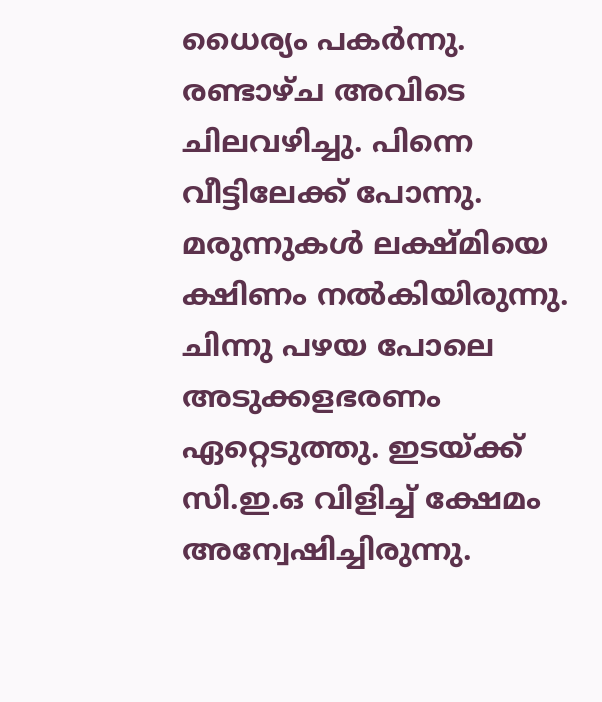ധൈര്യം പകര്‍ന്നു. രണ്ടാഴ്ച അവിടെ ചിലവഴിച്ചു. പിന്നെ വീട്ടിലേക്ക് പോന്നു. മരുന്നുകള്‍ ലക്ഷ്മിയെ ക്ഷിണം നല്‍കിയിരുന്നു. ചിന്നു പഴയ പോലെ അടുക്കളഭരണം ഏറ്റെടുത്തു. ഇടയ്ക്ക് സി.ഇ.ഒ വിളിച്ച് ക്ഷേമം അന്വേഷിച്ചിരുന്നു.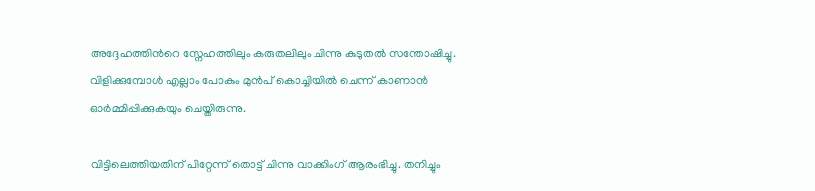അദ്ദേഹത്തിന്‍റെ സ്നേഹത്തിലും കരുതലിലും ചിന്നു കുടുതല്‍ സന്തോഷിച്ചു. വിളിക്കുമ്പോള്‍ എല്ലാം പോകും മുന്‍പ് കൊച്ചിയില്‍ ചെന്ന് കാണാന്‍ ഓര്‍മ്മിപ്പിക്കുകയും ചെയ്തിരുന്നു.

വിട്ടിലെത്തിയതിന് പിറ്റേന്ന് തൊട്ട് ചിന്നു വാക്കിംഗ് ആരംഭിച്ചു. തനിച്ചും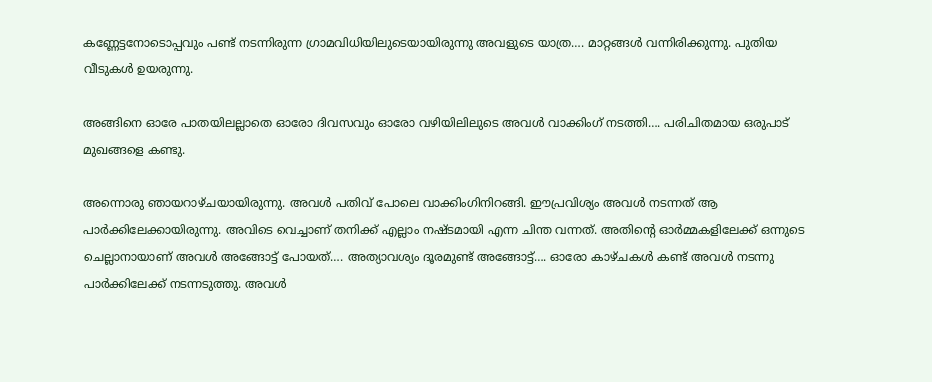കണ്ണേട്ടനോടൊപ്പവും പണ്ട് നടന്നിരുന്ന ഗ്രാമവിധിയിലുടെയായിരുന്നു അവളുടെ യാത്ര…. മാറ്റങ്ങള്‍ വന്നിരിക്കുന്നു. പുതിയ വീടുകള്‍ ഉയരുന്നു.

അങ്ങിനെ ഓരേ പാതയിലല്ലാതെ ഓരോ ദിവസവും ഓരോ വഴിയിലിലുടെ അവള്‍ വാക്കിംഗ് നടത്തി…. പരിചിതമായ ഒരുപാട് മുഖങ്ങളെ കണ്ടു.

അന്നൊരു ഞായറാഴ്ചയായിരുന്നു. അവള്‍ പതിവ് പോലെ വാക്കിംഗിനിറങ്ങി. ഈപ്രവിശ്യം അവള്‍ നടന്നത് ആ പാര്‍ക്കിലേക്കായിരുന്നു. അവിടെ വെച്ചാണ് തനിക്ക് എല്ലാം നഷ്ടമായി എന്ന ചിന്ത വന്നത്. അതിന്‍റെ ഓര്‍മ്മകളിലേക്ക് ഒന്നുടെ ചെല്ലാനായാണ് അവള്‍ അങ്ങോട്ട് പോയത്…. അത്യാവശ്യം ദൂരമുണ്ട് അങ്ങോട്ട്…. ഓരോ കാഴ്ചകള്‍ കണ്ട് അവള്‍ നടന്നു പാര്‍ക്കിലേക്ക് നടന്നടുത്തു. അവള്‍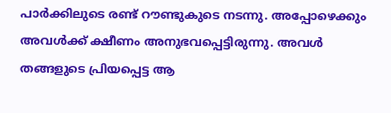പാര്‍ക്കിലുടെ രണ്ട് റൗണ്ടുകുടെ നടന്നു. അപ്പോഴെക്കും അവള്‍ക്ക് ക്ഷീണം അനുഭവപ്പെട്ടിരുന്നു. അവള്‍ തങ്ങളുടെ പ്രിയപ്പെട്ട ആ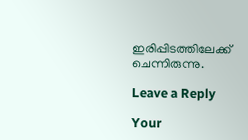ഇരിപ്പിടത്തിലേക്ക് ചെന്നിരുന്നു.

Leave a Reply

Your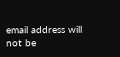email address will not be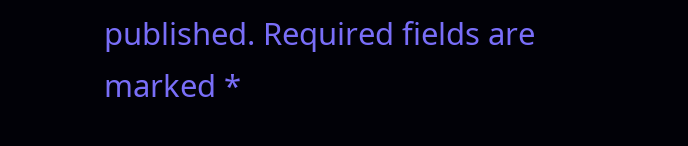published. Required fields are marked *